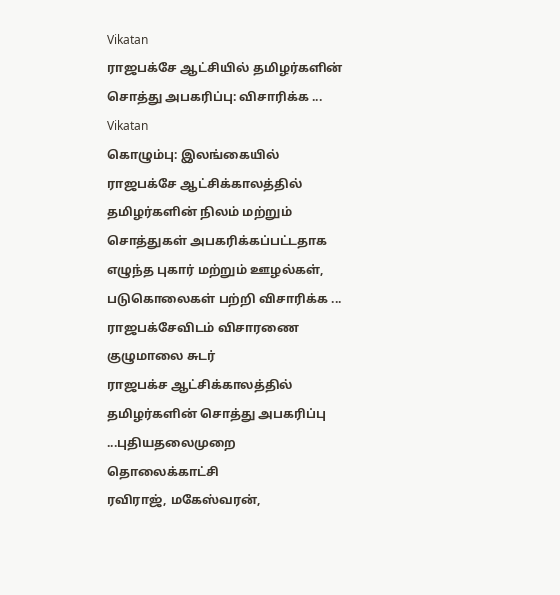Vikatan
ராஜபக்சே ஆட்சியில் தமிழர்களின் சொத்து அபகரிப்பு: விசாரிக்க ...
Vikatan
கொழும்பு: இலங்கையில் ராஜபக்சே ஆட்சிக்காலத்தில் தமிழர்களின் நிலம் மற்றும் சொத்துகள் அபகரிக்கப்பட்டதாக எழுந்த புகார் மற்றும் ஊழல்கள், படுகொலைகள் பற்றி விசாரிக்க ...
ராஜபக்சேவிடம் விசாரணை குழுமாலை சுடர்
ராஜபக்ச ஆட்சிக்காலத்தில் தமிழர்களின் சொத்து அபகரிப்பு ...புதியதலைமுறை தொலைக்காட்சி
ரவிராஜ், மகேஸ்வரன்,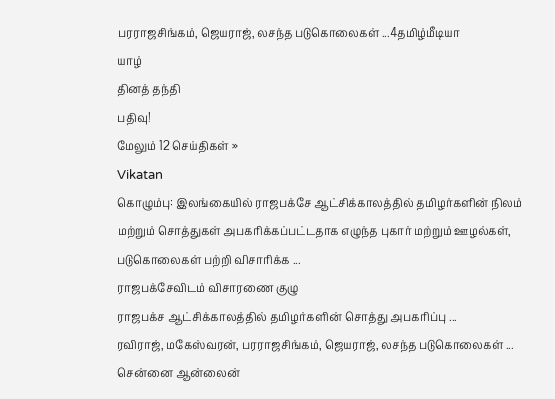பரராஜசிங்கம், ஜெயராஜ், லசந்த படுகொலைகள் ...4தமிழ்மீடியா
யாழ்
தினத் தந்தி
பதிவு!
மேலும் 12 செய்திகள் »
Vikatan
கொழும்பு: இலங்கையில் ராஜபக்சே ஆட்சிக்காலத்தில் தமிழர்களின் நிலம் மற்றும் சொத்துகள் அபகரிக்கப்பட்டதாக எழுந்த புகார் மற்றும் ஊழல்கள், படுகொலைகள் பற்றி விசாரிக்க ...
ராஜபக்சேவிடம் விசாரணை குழு
ராஜபக்ச ஆட்சிக்காலத்தில் தமிழர்களின் சொத்து அபகரிப்பு ...
ரவிராஜ், மகேஸ்வரன், பரராஜசிங்கம், ஜெயராஜ், லசந்த படுகொலைகள் ...
சென்னை ஆன்லைன்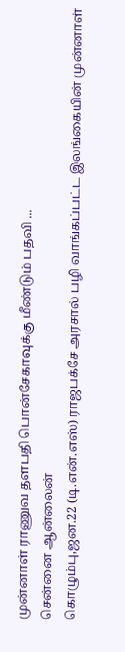முன்னாள் ராணுவ தளபதி பொன்சேகாவுக்கு மீண்டும் பதவி ...
சென்னை ஆன்லைன்
கொழும்பு,ஜன.22 (டி.என்.எஸ்) ராஜபக்சே அரசால் பழி வாங்கப்பட்ட இலங்கையின் முன்னாள்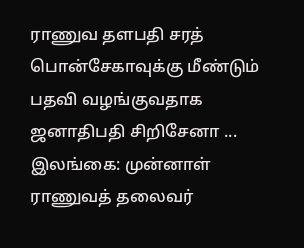ராணுவ தளபதி சரத் பொன்சேகாவுக்கு மீண்டும் பதவி வழங்குவதாக ஜனாதிபதி சிறிசேனா ...
இலங்கை: முன்னாள் ராணுவத் தலைவர்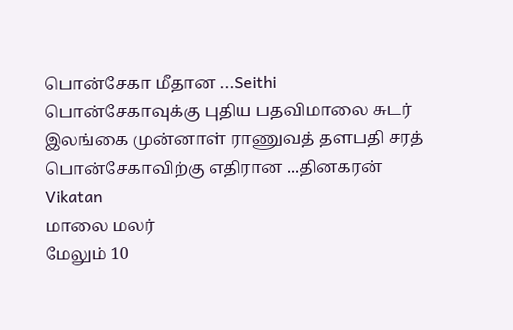பொன்சேகா மீதான ...Seithi
பொன்சேகாவுக்கு புதிய பதவிமாலை சுடர்
இலங்கை முன்னாள் ராணுவத் தளபதி சரத் பொன்சேகாவிற்கு எதிரான ...தினகரன்
Vikatan
மாலை மலர்
மேலும் 10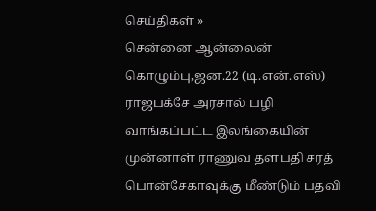செய்திகள் »
சென்னை ஆன்லைன்
கொழும்பு,ஜன.22 (டி.என்.எஸ்) ராஜபக்சே அரசால் பழி வாங்கப்பட்ட இலங்கையின் முன்னாள் ராணுவ தளபதி சரத் பொன்சேகாவுக்கு மீண்டும் பதவி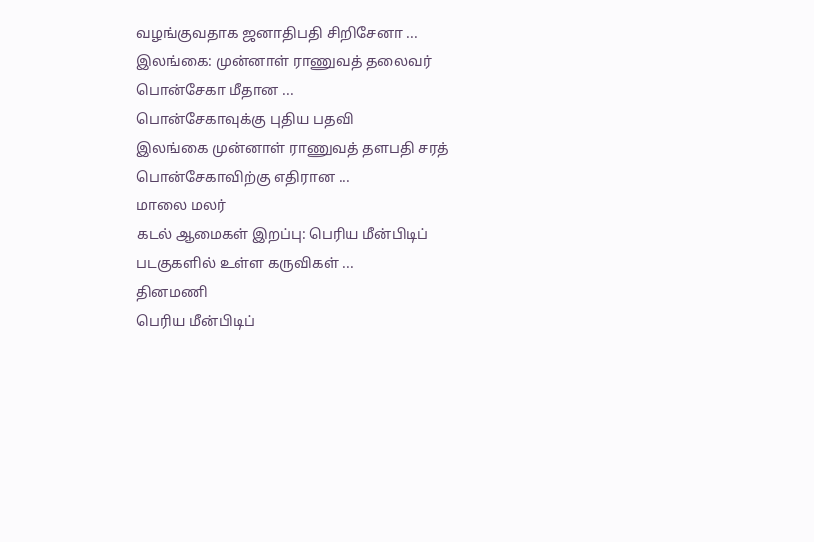வழங்குவதாக ஜனாதிபதி சிறிசேனா ...
இலங்கை: முன்னாள் ராணுவத் தலைவர் பொன்சேகா மீதான ...
பொன்சேகாவுக்கு புதிய பதவி
இலங்கை முன்னாள் ராணுவத் தளபதி சரத் பொன்சேகாவிற்கு எதிரான ...
மாலை மலர்
கடல் ஆமைகள் இறப்பு: பெரிய மீன்பிடிப் படகுகளில் உள்ள கருவிகள் ...
தினமணி
பெரிய மீன்பிடிப்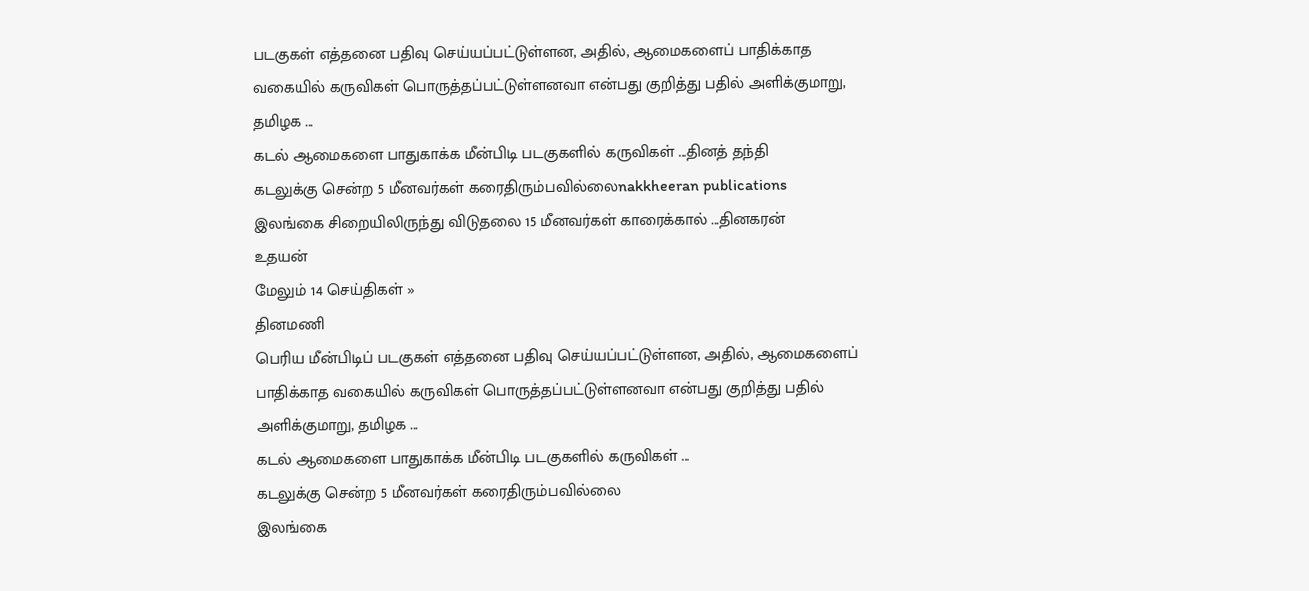படகுகள் எத்தனை பதிவு செய்யப்பட்டுள்ளன, அதில், ஆமைகளைப் பாதிக்காத வகையில் கருவிகள் பொருத்தப்பட்டுள்ளனவா என்பது குறித்து பதில் அளிக்குமாறு, தமிழக ...
கடல் ஆமைகளை பாதுகாக்க மீன்பிடி படகுகளில் கருவிகள் ...தினத் தந்தி
கடலுக்கு சென்ற 5 மீனவர்கள் கரைதிரும்பவில்லைnakkheeran publications
இலங்கை சிறையிலிருந்து விடுதலை 15 மீனவர்கள் காரைக்கால் ...தினகரன்
உதயன்
மேலும் 14 செய்திகள் »
தினமணி
பெரிய மீன்பிடிப் படகுகள் எத்தனை பதிவு செய்யப்பட்டுள்ளன, அதில், ஆமைகளைப் பாதிக்காத வகையில் கருவிகள் பொருத்தப்பட்டுள்ளனவா என்பது குறித்து பதில் அளிக்குமாறு, தமிழக ...
கடல் ஆமைகளை பாதுகாக்க மீன்பிடி படகுகளில் கருவிகள் ...
கடலுக்கு சென்ற 5 மீனவர்கள் கரைதிரும்பவில்லை
இலங்கை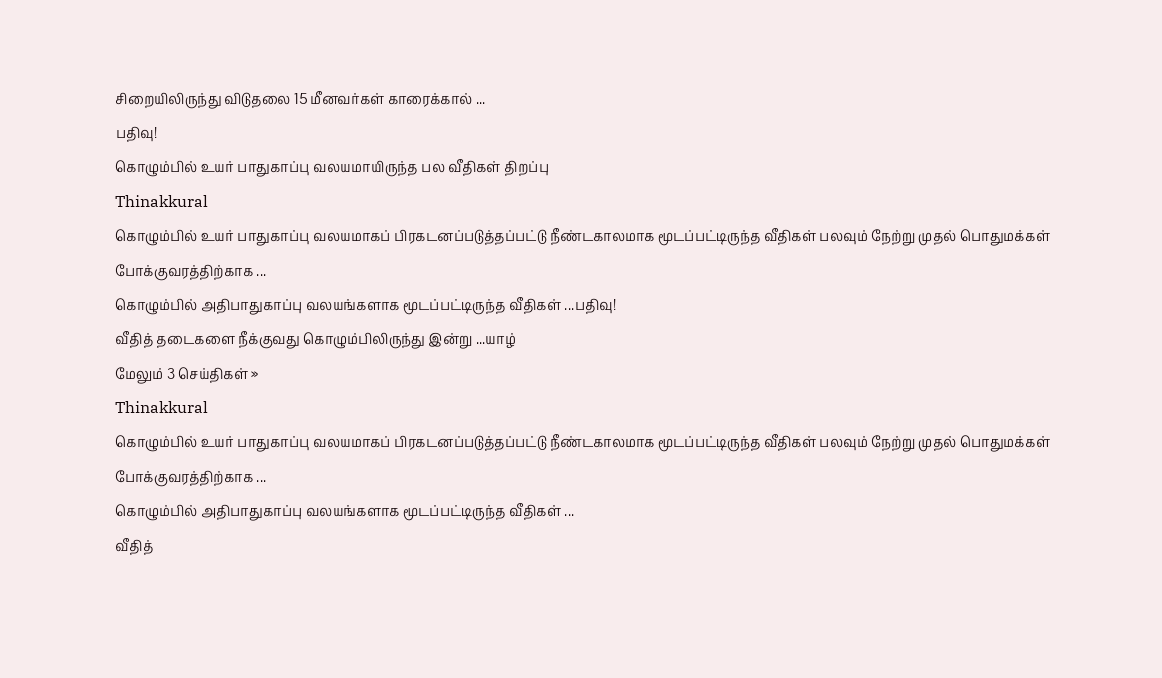சிறையிலிருந்து விடுதலை 15 மீனவர்கள் காரைக்கால் ...
பதிவு!
கொழும்பில் உயர் பாதுகாப்பு வலயமாயிருந்த பல வீதிகள் திறப்பு
Thinakkural
கொழும்பில் உயர் பாதுகாப்பு வலயமாகப் பிரகடனப்படுத்தப்பட்டு நீண்டகாலமாக மூடப்பட்டிருந்த வீதிகள் பலவும் நேற்று முதல் பொதுமக்கள் போக்குவரத்திற்காக ...
கொழும்பில் அதிபாதுகாப்பு வலயங்களாக மூடப்பட்டிருந்த வீதிகள் ...பதிவு!
வீதித் தடைகளை நீக்குவது கொழும்பிலிருந்து இன்று ...யாழ்
மேலும் 3 செய்திகள் »
Thinakkural
கொழும்பில் உயர் பாதுகாப்பு வலயமாகப் பிரகடனப்படுத்தப்பட்டு நீண்டகாலமாக மூடப்பட்டிருந்த வீதிகள் பலவும் நேற்று முதல் பொதுமக்கள் போக்குவரத்திற்காக ...
கொழும்பில் அதிபாதுகாப்பு வலயங்களாக மூடப்பட்டிருந்த வீதிகள் ...
வீதித்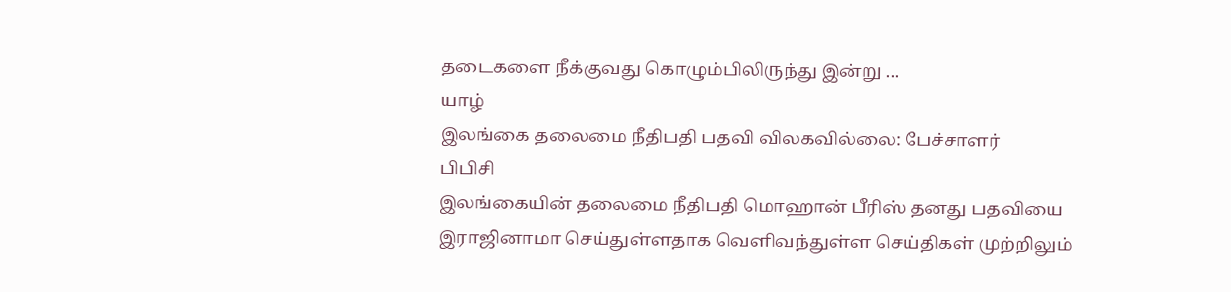தடைகளை நீக்குவது கொழும்பிலிருந்து இன்று ...
யாழ்
இலங்கை தலைமை நீதிபதி பதவி விலகவில்லை: பேச்சாளர்
பிபிசி
இலங்கையின் தலைமை நீதிபதி மொஹான் பீரிஸ் தனது பதவியை இராஜினாமா செய்துள்ளதாக வெளிவந்துள்ள செய்திகள் முற்றிலும்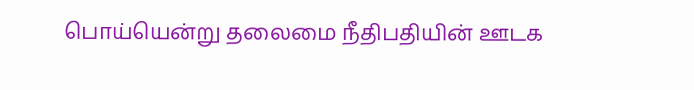பொய்யென்று தலைமை நீதிபதியின் ஊடக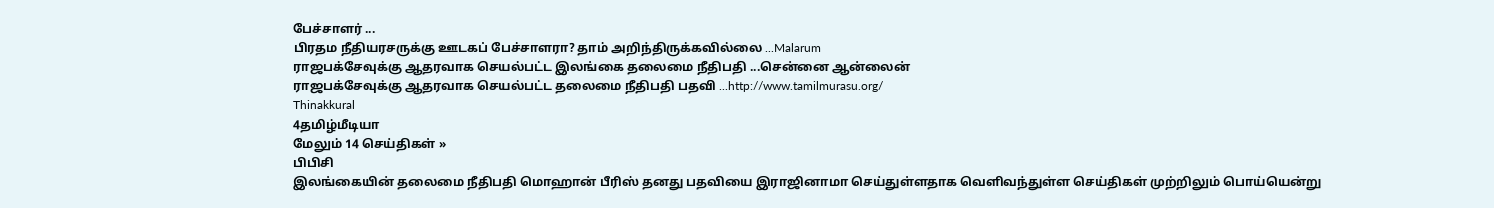பேச்சாளர் ...
பிரதம நீதியரசருக்கு ஊடகப் பேச்சாளரா? தாம் அறிந்திருக்கவில்லை ...Malarum
ராஜபக்சேவுக்கு ஆதரவாக செயல்பட்ட இலங்கை தலைமை நீதிபதி ...சென்னை ஆன்லைன்
ராஜபக்சேவுக்கு ஆதரவாக செயல்பட்ட தலைமை நீதிபதி பதவி ...http://www.tamilmurasu.org/
Thinakkural
4தமிழ்மீடியா
மேலும் 14 செய்திகள் »
பிபிசி
இலங்கையின் தலைமை நீதிபதி மொஹான் பீரிஸ் தனது பதவியை இராஜினாமா செய்துள்ளதாக வெளிவந்துள்ள செய்திகள் முற்றிலும் பொய்யென்று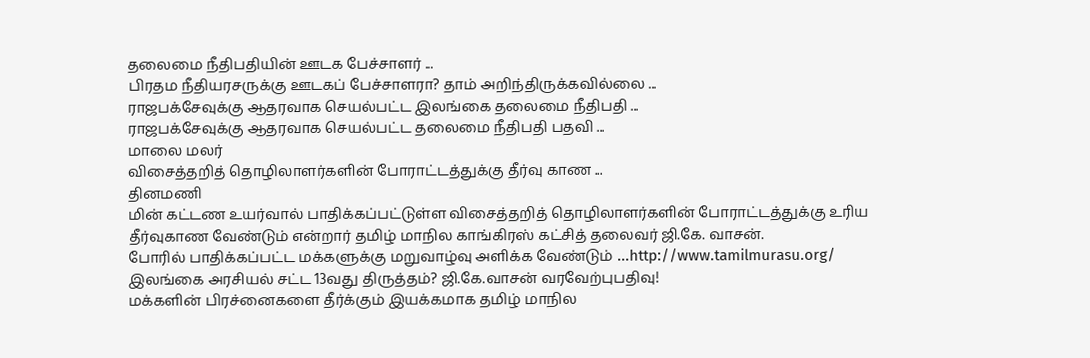தலைமை நீதிபதியின் ஊடக பேச்சாளர் ...
பிரதம நீதியரசருக்கு ஊடகப் பேச்சாளரா? தாம் அறிந்திருக்கவில்லை ...
ராஜபக்சேவுக்கு ஆதரவாக செயல்பட்ட இலங்கை தலைமை நீதிபதி ...
ராஜபக்சேவுக்கு ஆதரவாக செயல்பட்ட தலைமை நீதிபதி பதவி ...
மாலை மலர்
விசைத்தறித் தொழிலாளர்களின் போராட்டத்துக்கு தீர்வு காண ...
தினமணி
மின் கட்டண உயர்வால் பாதிக்கப்பட்டுள்ள விசைத்தறித் தொழிலாளர்களின் போராட்டத்துக்கு உரிய தீர்வுகாண வேண்டும் என்றார் தமிழ் மாநில காங்கிரஸ் கட்சித் தலைவர் ஜி.கே. வாசன்.
போரில் பாதிக்கப்பட்ட மக்களுக்கு மறுவாழ்வு அளிக்க வேண்டும் ...http://www.tamilmurasu.org/
இலங்கை அரசியல் சட்ட 13வது திருத்தம்? ஜி.கே.வாசன் வரவேற்புபதிவு!
மக்களின் பிரச்னைகளை தீர்க்கும் இயக்கமாக தமிழ் மாநில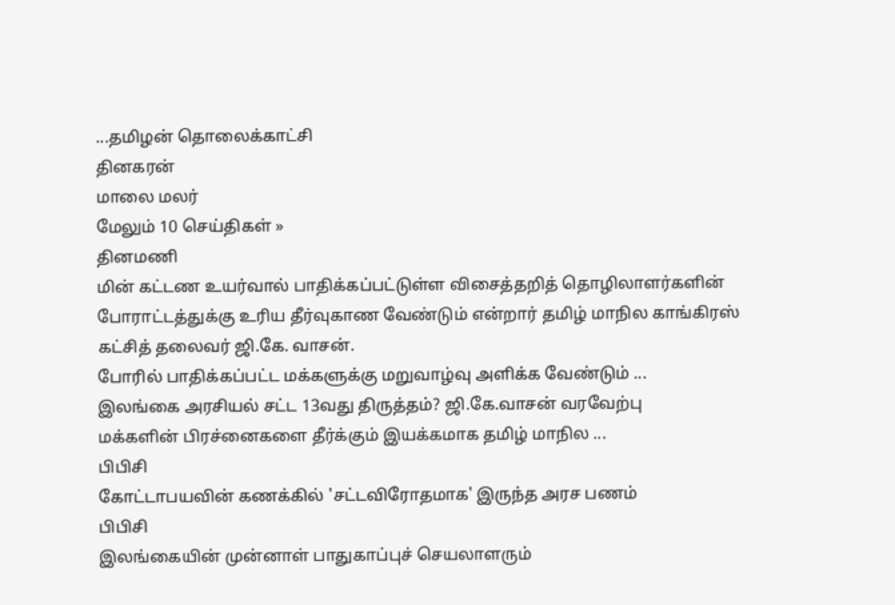...தமிழன் தொலைக்காட்சி
தினகரன்
மாலை மலர்
மேலும் 10 செய்திகள் »
தினமணி
மின் கட்டண உயர்வால் பாதிக்கப்பட்டுள்ள விசைத்தறித் தொழிலாளர்களின் போராட்டத்துக்கு உரிய தீர்வுகாண வேண்டும் என்றார் தமிழ் மாநில காங்கிரஸ் கட்சித் தலைவர் ஜி.கே. வாசன்.
போரில் பாதிக்கப்பட்ட மக்களுக்கு மறுவாழ்வு அளிக்க வேண்டும் ...
இலங்கை அரசியல் சட்ட 13வது திருத்தம்? ஜி.கே.வாசன் வரவேற்பு
மக்களின் பிரச்னைகளை தீர்க்கும் இயக்கமாக தமிழ் மாநில ...
பிபிசி
கோட்டாபயவின் கணக்கில் 'சட்டவிரோதமாக' இருந்த அரச பணம்
பிபிசி
இலங்கையின் முன்னாள் பாதுகாப்புச் செயலாளரும்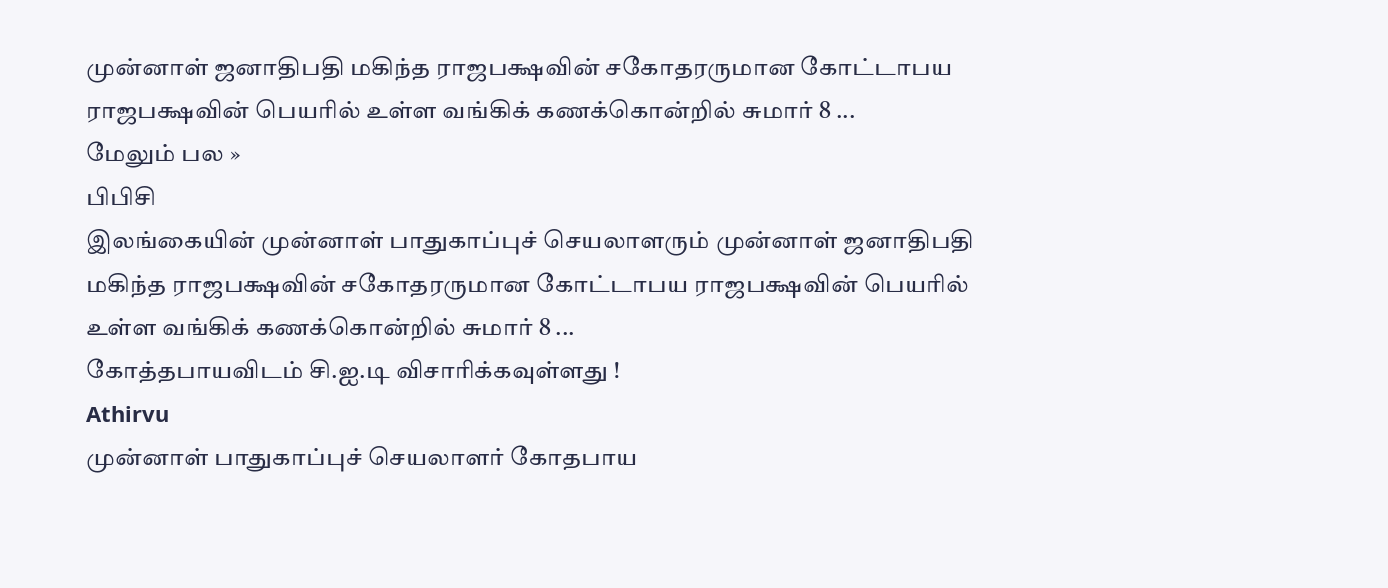முன்னாள் ஜனாதிபதி மகிந்த ராஜபக்ஷவின் சகோதரருமான கோட்டாபய ராஜபக்ஷவின் பெயரில் உள்ள வங்கிக் கணக்கொன்றில் சுமார் 8 ...
மேலும் பல »
பிபிசி
இலங்கையின் முன்னாள் பாதுகாப்புச் செயலாளரும் முன்னாள் ஜனாதிபதி மகிந்த ராஜபக்ஷவின் சகோதரருமான கோட்டாபய ராஜபக்ஷவின் பெயரில் உள்ள வங்கிக் கணக்கொன்றில் சுமார் 8 ...
கோத்தபாயவிடம் சி.ஐ.டி விசாரிக்கவுள்ளது !
Athirvu
முன்னாள் பாதுகாப்புச் செயலாளர் கோதபாய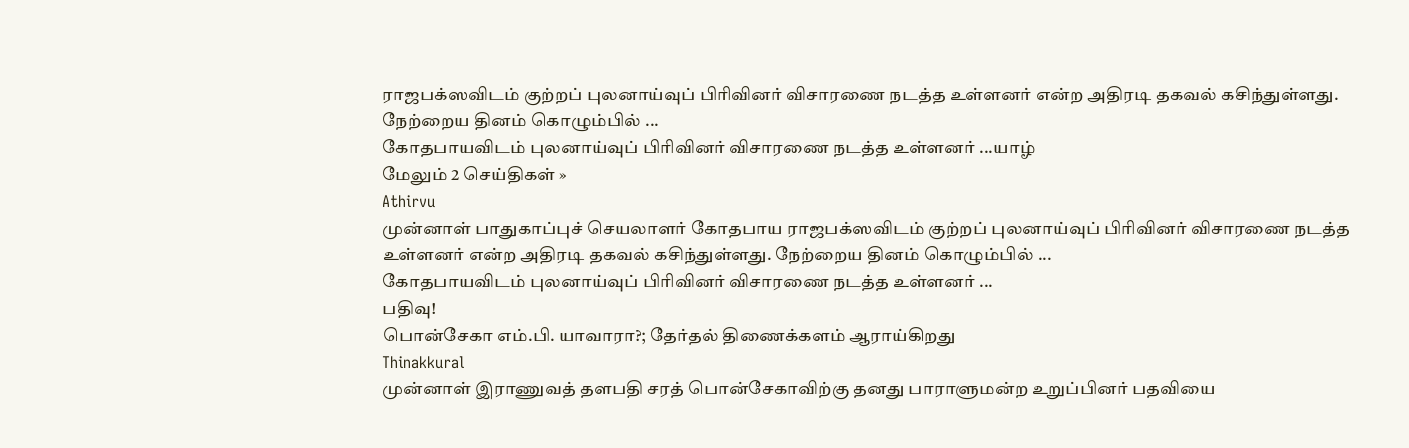ராஜபக்ஸவிடம் குற்றப் புலனாய்வுப் பிரிவினர் விசாரணை நடத்த உள்ளனர் என்ற அதிரடி தகவல் கசிந்துள்ளது. நேற்றைய தினம் கொழும்பில் ...
கோதபாயவிடம் புலனாய்வுப் பிரிவினர் விசாரணை நடத்த உள்ளனர் ...யாழ்
மேலும் 2 செய்திகள் »
Athirvu
முன்னாள் பாதுகாப்புச் செயலாளர் கோதபாய ராஜபக்ஸவிடம் குற்றப் புலனாய்வுப் பிரிவினர் விசாரணை நடத்த உள்ளனர் என்ற அதிரடி தகவல் கசிந்துள்ளது. நேற்றைய தினம் கொழும்பில் ...
கோதபாயவிடம் புலனாய்வுப் பிரிவினர் விசாரணை நடத்த உள்ளனர் ...
பதிவு!
பொன்சேகா எம்.பி. யாவாரா?; தேர்தல் திணைக்களம் ஆராய்கிறது
Thinakkural
முன்னாள் இராணுவத் தளபதி சரத் பொன்சேகாவிற்கு தனது பாராளுமன்ற உறுப்பினர் பதவியை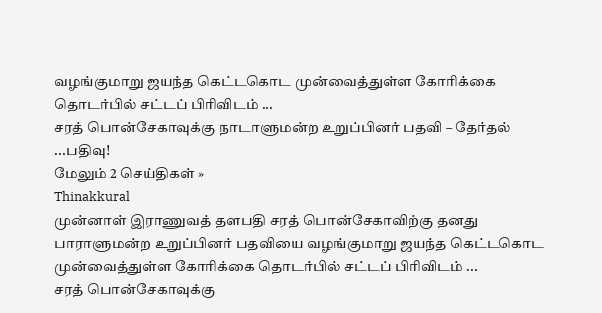வழங்குமாறு ஜயந்த கெட்டகொட முன்வைத்துள்ள கோரிக்கை தொடர்பில் சட்டப் பிரிவிடம் ...
சரத் பொன்சேகாவுக்கு நாடாளுமன்ற உறுப்பினர் பதவி – தேர்தல் ...பதிவு!
மேலும் 2 செய்திகள் »
Thinakkural
முன்னாள் இராணுவத் தளபதி சரத் பொன்சேகாவிற்கு தனது பாராளுமன்ற உறுப்பினர் பதவியை வழங்குமாறு ஜயந்த கெட்டகொட முன்வைத்துள்ள கோரிக்கை தொடர்பில் சட்டப் பிரிவிடம் ...
சரத் பொன்சேகாவுக்கு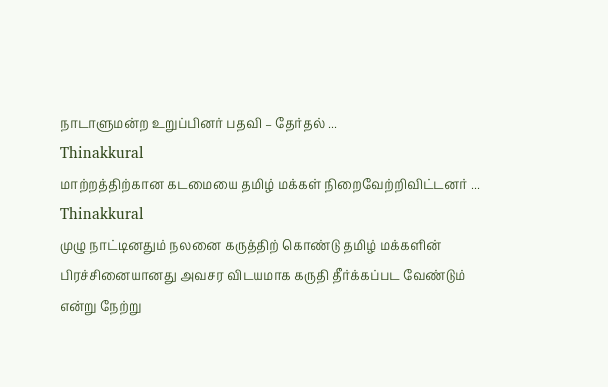நாடாளுமன்ற உறுப்பினர் பதவி – தேர்தல் ...
Thinakkural
மாற்றத்திற்கான கடமையை தமிழ் மக்கள் நிறைவேற்றிவிட்டனர் ...
Thinakkural
முழு நாட்டினதும் நலனை கருத்திற் கொண்டு தமிழ் மக்களின் பிரச்சினையானது அவசர விடயமாக கருதி தீர்க்கப்பட வேண்டும் என்று நேற்று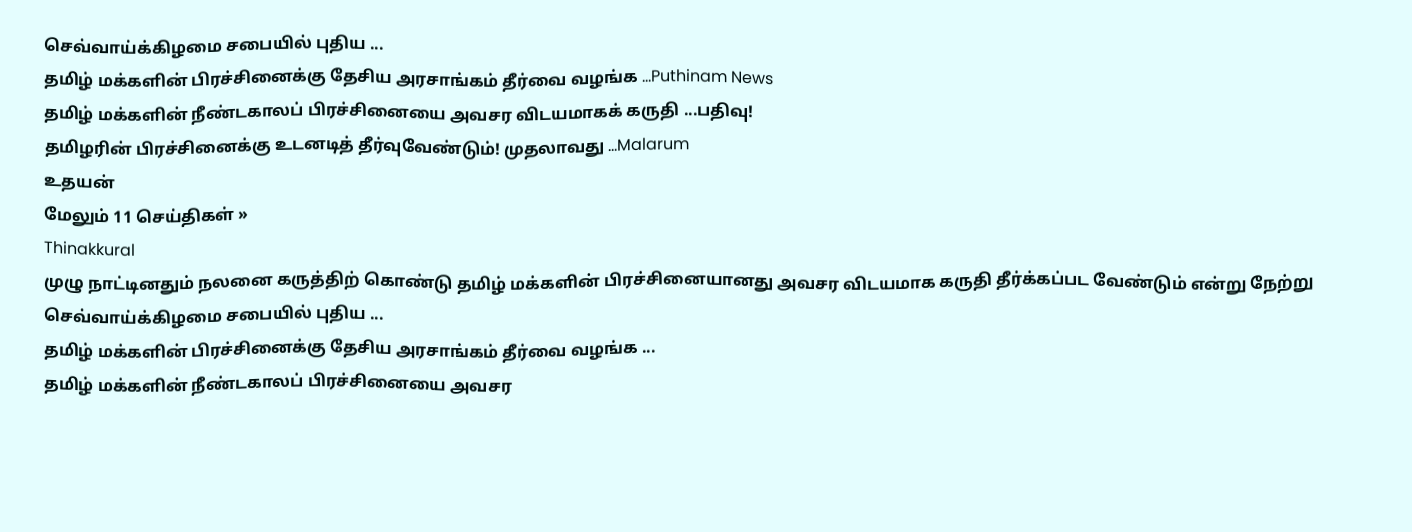செவ்வாய்க்கிழமை சபையில் புதிய ...
தமிழ் மக்களின் பிரச்சினைக்கு தேசிய அரசாங்கம் தீர்வை வழங்க ...Puthinam News
தமிழ் மக்களின் நீண்டகாலப் பிரச்சினையை அவசர விடயமாகக் கருதி ...பதிவு!
தமிழரின் பிரச்சினைக்கு உடனடித் தீர்வுவேண்டும்! முதலாவது ...Malarum
உதயன்
மேலும் 11 செய்திகள் »
Thinakkural
முழு நாட்டினதும் நலனை கருத்திற் கொண்டு தமிழ் மக்களின் பிரச்சினையானது அவசர விடயமாக கருதி தீர்க்கப்பட வேண்டும் என்று நேற்று செவ்வாய்க்கிழமை சபையில் புதிய ...
தமிழ் மக்களின் பிரச்சினைக்கு தேசிய அரசாங்கம் தீர்வை வழங்க ...
தமிழ் மக்களின் நீண்டகாலப் பிரச்சினையை அவசர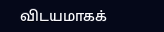விடயமாகக்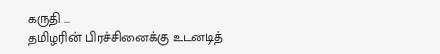கருதி ...
தமிழரின் பிரச்சினைக்கு உடனடித்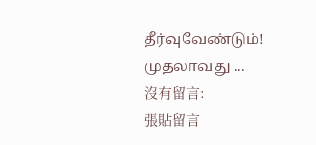தீர்வுவேண்டும்! முதலாவது ...
沒有留言:
張貼留言